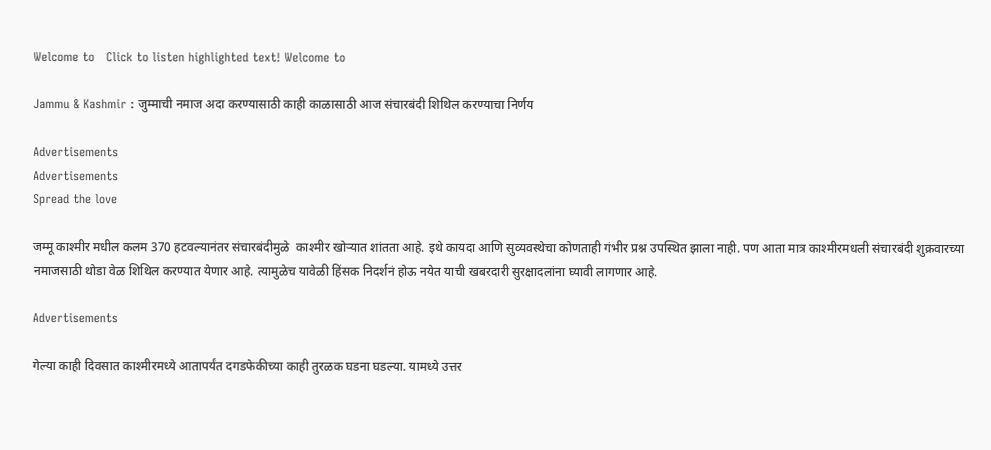Welcome to   Click to listen highlighted text! Welcome to

Jammu & Kashmir : जुम्माची नमाज अदा करण्यासाठी काही काळासाठी आज संचारबंदी शिथिल करण्याचा निर्णय

Advertisements
Advertisements
Spread the love

जम्मू काश्मीर मधील कलम 370 हटवल्यानंतर संचारबंदीमुळे  काश्मीर खोऱ्यात शांतता आहे. इथे कायदा आणि सुव्यवस्थेचा कोणताही गंभीर प्रश्न उपस्थित झाला नाही. पण आता मात्र काश्मीरमधली संचारबंदी शुक्रवारच्या नमाजसाठी थोडा वेळ शिथिल करण्यात येणार आहे. त्यामुळेच यावेळी हिंसक निदर्शनं होऊ नयेत याची खबरदारी सुरक्षादलांना घ्यावी लागणार आहे.

Advertisements

गेल्या काही दिवसात काश्मीरमध्ये आतापर्यंत दगडफेकीच्या काही तुरळक घडना घडल्या. यामध्ये उत्तर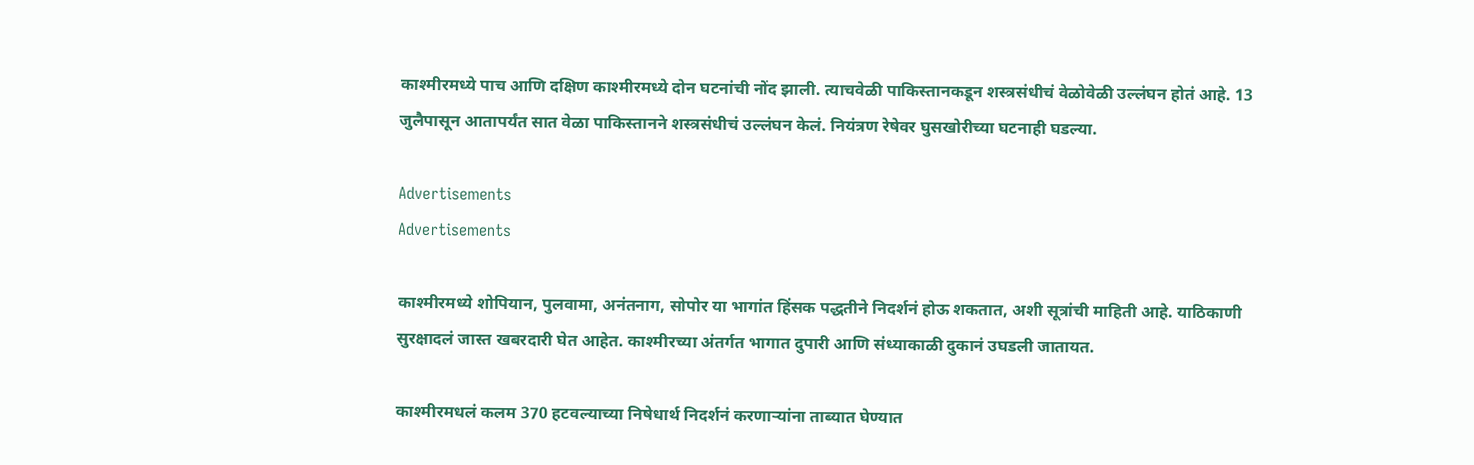काश्मीरमध्ये पाच आणि दक्षिण काश्मीरमध्ये दोन घटनांची नोंद झाली. त्याचवेळी पाकिस्तानकडून शस्त्रसंधीचं वेळोवेळी उल्लंघन होतं आहे. 13 जुलैपासून आतापर्यंत सात वेळा पाकिस्तानने शस्त्रसंधीचं उल्लंघन केलं. नियंत्रण रेषेवर घुसखोरीच्या घटनाही घडल्या.

Advertisements
Advertisements

काश्मीरमध्ये शोपियान, पुलवामा, अनंतनाग, सोपोर या भागांत हिंसक पद्धतीने निदर्शनं होऊ शकतात, अशी सूत्रांची माहिती आहे. याठिकाणी सुरक्षादलं जास्त खबरदारी घेत आहेत. काश्मीरच्या अंतर्गत भागात दुपारी आणि संध्याकाळी दुकानं उघडली जातायत.

काश्मीरमधलं कलम 370 हटवल्याच्या निषेधार्थ निदर्शनं करणाऱ्यांना ताब्यात घेण्यात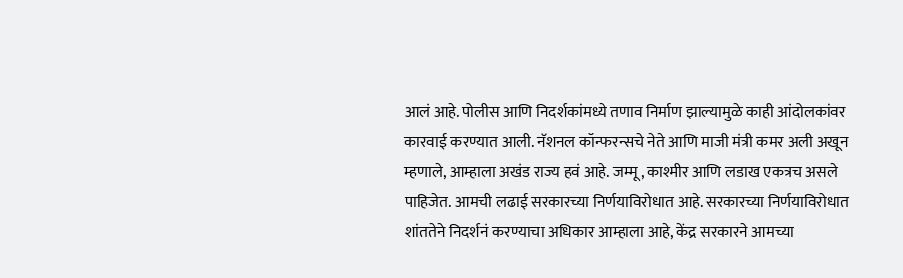आलं आहे. पोलीस आणि निदर्शकांमध्ये तणाव निर्माण झाल्यामुळे काही आंदोलकांवर कारवाई करण्यात आली. नॅशनल कॉन्फरन्सचे नेते आणि माजी मंत्री कमर अली अखून म्हणाले, आम्हाला अखंड राज्य हवं आहे. जम्मू, काश्मीर आणि लडाख एकत्रच असले पाहिजेत. आमची लढाई सरकारच्या निर्णयाविरोधात आहे. सरकारच्या निर्णयाविरोधात शांततेने निदर्शनं करण्याचा अधिकार आम्हाला आहे, केंद्र सरकारने आमच्या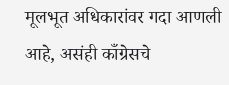मूलभूत अधिकारांवर गदा आणली आहे, असंही काँग्रेसचे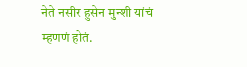नेते नसीर हुसेन मुन्शी यांचं म्हणणं होतं.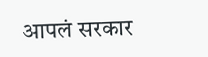आपलं सरकार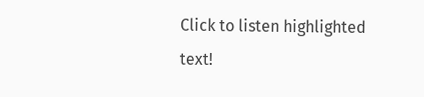Click to listen highlighted text!